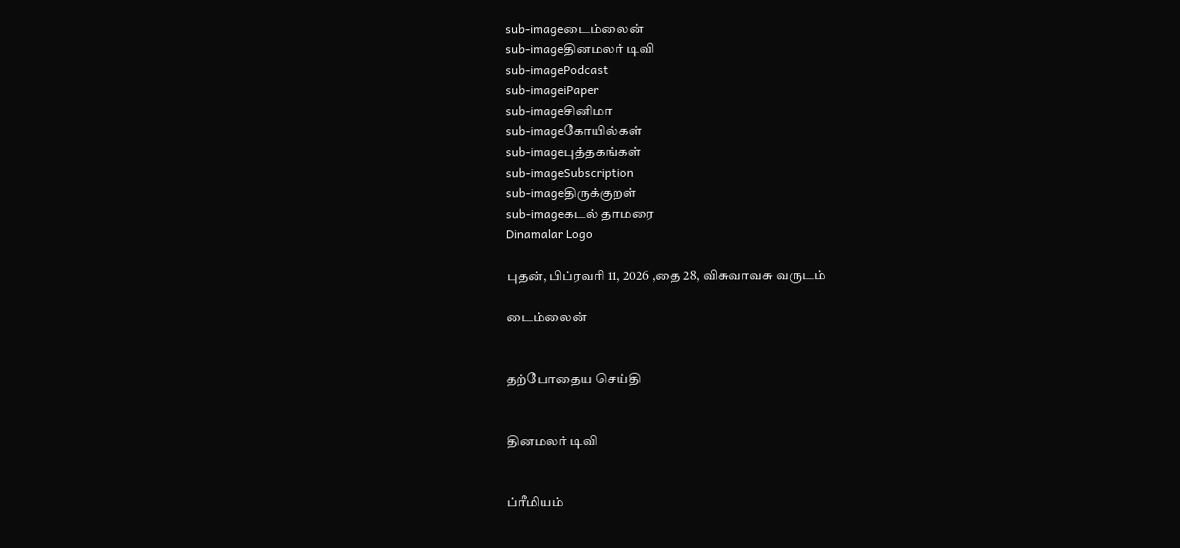sub-imageடைம்லைன்
sub-imageதினமலர் டிவி
sub-imagePodcast
sub-imageiPaper
sub-imageசினிமா
sub-imageகோயில்கள்
sub-imageபுத்தகங்கள்
sub-imageSubscription
sub-imageதிருக்குறள்
sub-imageகடல் தாமரை
Dinamalar Logo

புதன், பிப்ரவரி 11, 2026 ,தை 28, விசுவாவசு வருடம்

டைம்லைன்


தற்போதைய செய்தி


தினமலர் டிவி


ப்ரீமியம்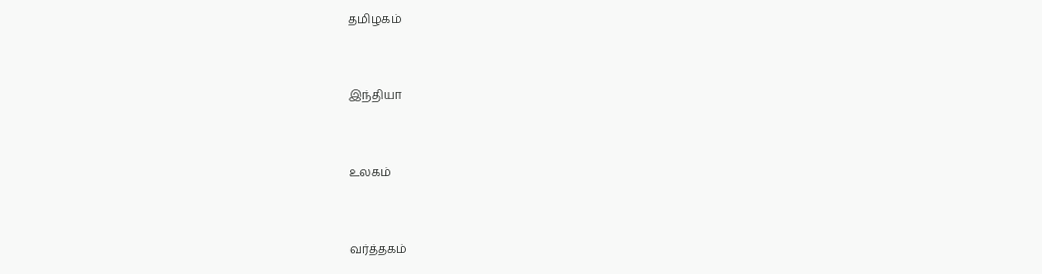தமிழகம்


இந்தியா


உலகம்


வர்த்தகம்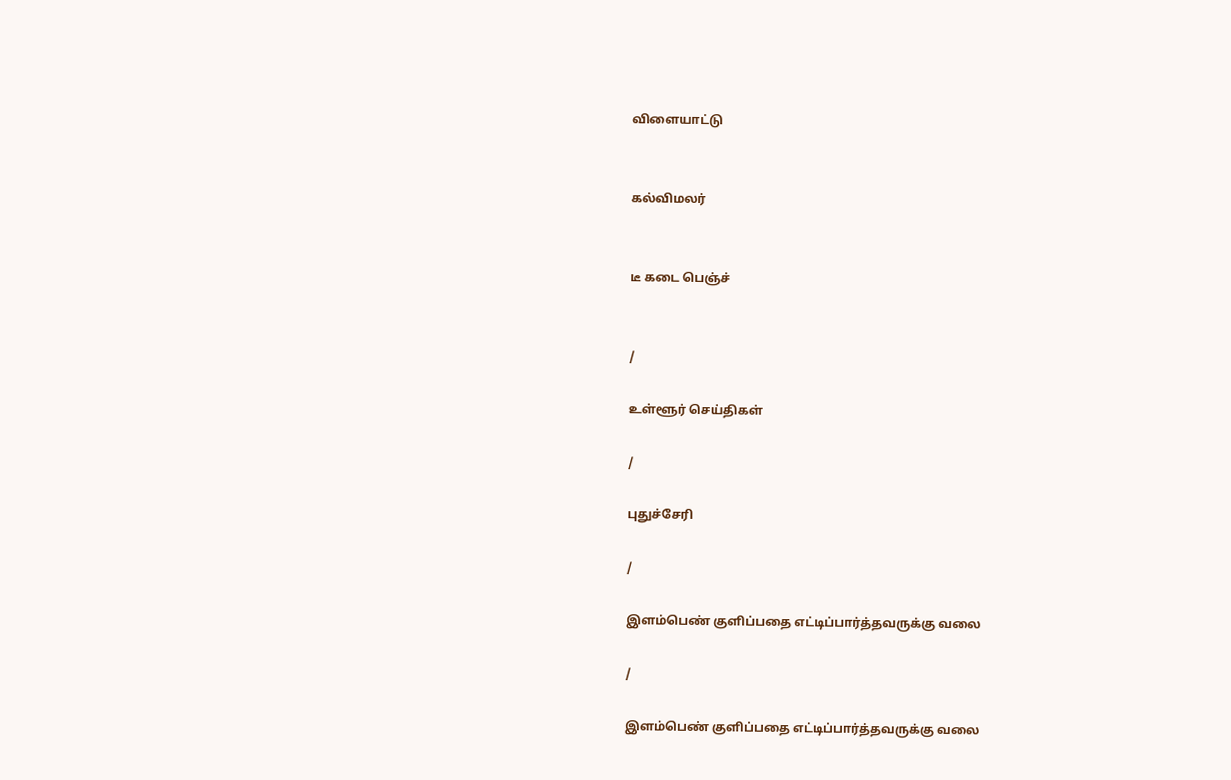விளையாட்டு


கல்விமலர்


டீ கடை பெஞ்ச்


/

உள்ளூர் செய்திகள்

/

புதுச்சேரி

/

இளம்பெண் குளிப்பதை எட்டிப்பார்த்தவருக்கு வலை

/

இளம்பெண் குளிப்பதை எட்டிப்பார்த்தவருக்கு வலை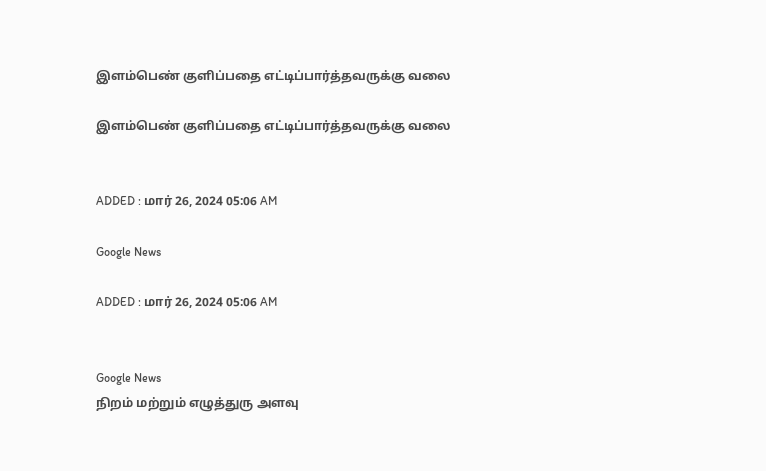இளம்பெண் குளிப்பதை எட்டிப்பார்த்தவருக்கு வலை

இளம்பெண் குளிப்பதை எட்டிப்பார்த்தவருக்கு வலை


ADDED : மார் 26, 2024 05:06 AM

Google News

ADDED : மார் 26, 2024 05:06 AM


Google News
நிறம் மற்றும் எழுத்துரு அளவு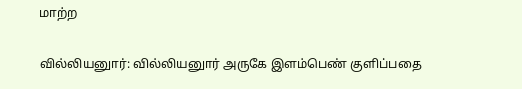மாற்ற

வில்லியனுார்: வில்லியனுார் அருகே இளம்பெண் குளிப்பதை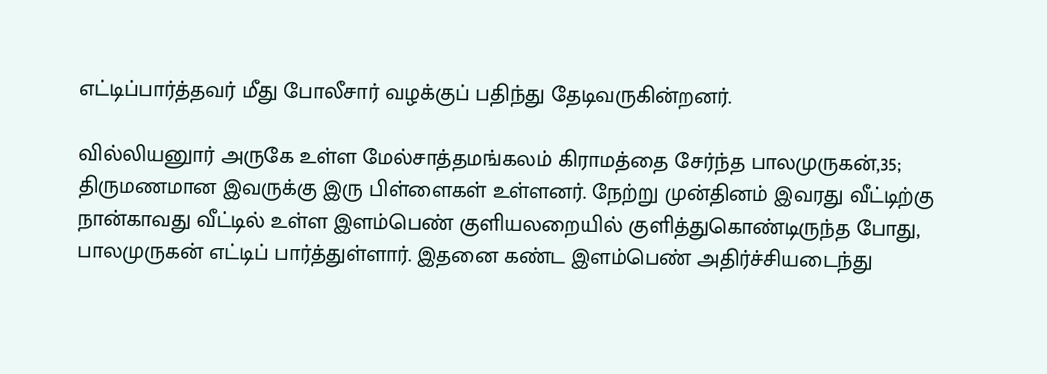எட்டிப்பார்த்தவர் மீது போலீசார் வழக்குப் பதிந்து தேடிவருகின்றனர்.

வில்லியனுார் அருகே உள்ள மேல்சாத்தமங்கலம் கிராமத்தை சேர்ந்த பாலமுருகன்,35; திருமணமான இவருக்கு இரு பிள்ளைகள் உள்ளனர். நேற்று முன்தினம் இவரது வீட்டிற்கு நான்காவது வீட்டில் உள்ள இளம்பெண் குளியலறையில் குளித்துகொண்டிருந்த போது, பாலமுருகன் எட்டிப் பார்த்துள்ளார். இதனை கண்ட இளம்பெண் அதிர்ச்சியடைந்து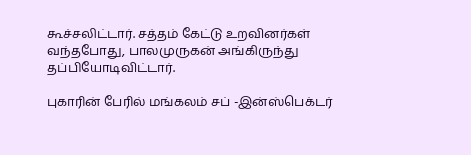கூச்சலிட்டார். சத்தம் கேட்டு உறவினர்கள் வந்தபோது, பாலமுருகன் அங்கிருந்து தப்பியோடிவிட்டார்.

புகாரின் பேரில் மங்கலம் சப் -இன்ஸ்பெக்டர்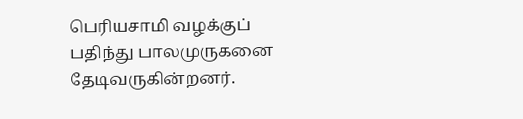பெரியசாமி வழக்குப் பதிந்து பாலமுருகனை தேடிவருகின்றனர்.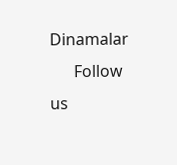Dinamalar
      Follow us